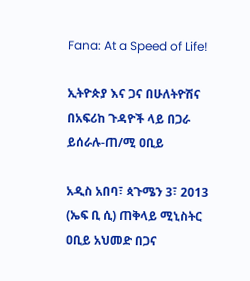Fana: At a Speed of Life!

ኢትዮጵያ እና ጋና በሁለትዮሽና በአፍሪከ ጉዳዮች ላይ በጋራ ይሰራሉ-ጠ/ሚ ዐቢይ

አዲስ አበባ፣ ጳጉሜን 3፣ 2013 (ኤፍ ቢ ሲ) ጠቅላይ ሚኒስትር ዐቢይ አህመድ በጋና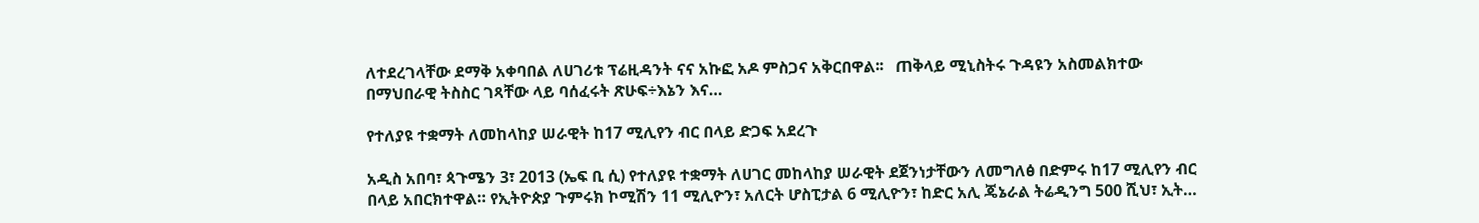ለተደረገላቸው ደማቅ አቀባበል ለሀገሪቱ ፕሬዚዳንት ናና አኩፎ አዶ ምስጋና አቅርበዋል፡፡   ጠቅላይ ሚኒስትሩ ጉዳዩን አስመልክተው በማህበራዊ ትስስር ገጻቸው ላይ ባሰፈሩት ጽሁፍ÷እኔን እና…

የተለያዩ ተቋማት ለመከላከያ ሠራዊት ከ17 ሚሊየን ብር በላይ ድጋፍ አደረጉ

አዲስ አበባ፣ ጳጉሜን 3፣ 2013 (ኤፍ ቢ ሲ) የተለያዩ ተቋማት ለሀገር መከላከያ ሠራዊት ደጀንነታቸውን ለመግለፅ በድምሩ ከ17 ሚሊየን ብር በላይ አበርክተዋል። የኢትዮጵያ ጉምሩክ ኮሚሽን 11 ሚሊዮን፣ አለርት ሆስፒታል 6 ሚሊዮን፣ ከድር አሊ ጄኔራል ትሬዲንግ 500 ሺህ፣ ኢት…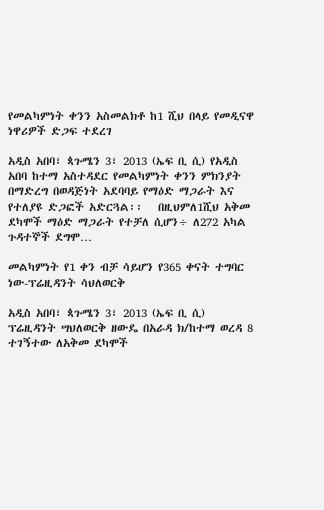የመልካምነት ቀንን አስመልክቶ ከ1 ሺህ በላይ የመዲናዋ ነዋሪዎች ድጋፍ ተደረገ

አዲስ አበባ፣ ጳጉሜን 3፣ 2013 (ኤፍ ቢ ሲ) የአዲስ አበባ ከተማ አስተዳደር የመልካምነት ቀንን ምክንያት በማድረግ በወዳጅነት አደባባይ የማዕድ ማጋራት እና የተለያዩ ድጋፎች አድርጓል፡፡   በዚህምለ1ሺህ አቅመ ደካሞች ማዕድ ማጋራት የተቻለ ሲሆን÷ ለ272 አካል ጉዳተኞች ደግሞ…

መልካምነት የ1 ቀን ብቻ ሳይሆን የ365 ቀናት ተግባር ነው-ፕሬዚዳንት ሳህለወርቅ

አዲስ አበባ፣ ጳጉሜን 3፣ 2013 (ኤፍ ቢ ሲ) ፕሬዚዳንት ሣህለወርቅ ዘውዴ በአራዳ ክ/ከተማ ወረዳ 8 ተገኝተው ለአቅመ ደካሞች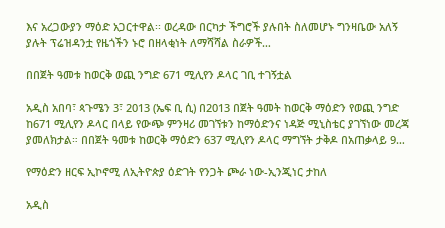እና አረጋውያን ማዕድ አጋርተዋል፡፡ ወረዳው በርካታ ችግሮች ያሉበት ስለመሆኑ ግንዛቤው አለኝ ያሉት ፕሬዝዳንቷ የዜጎችን ኑሮ በዘላቂነት ለማሻሻል ስራዎች…

በበጀት ዓመቱ ከወርቅ ወጪ ንግድ 671 ሚሊየን ዶላር ገቢ ተገኝቷል

አዲስ አበባ፣ ጳጉሜን 3፣ 2013 (ኤፍ ቢ ሲ) በ2013 በጀት ዓመት ከወርቅ ማዕድን የወጪ ንግድ ከ671 ሚሊየን ዶላር በላይ የውጭ ምንዛሪ መገኘቱን ከማዕድንና ነዳጅ ሚኒስቴር ያገኘነው መረጃ ያመለክታል። በበጀት ዓመቱ ከወርቅ ማዕድን 637 ሚሊየን ዶላር ማግኘት ታቅዶ በአጠቃላይ 9…

የማዕድን ዘርፍ ኢኮኖሚ ለኢትዮጵያ ዕድገት የንጋት ጮራ ነው-ኢንጂነር ታከለ

አዲስ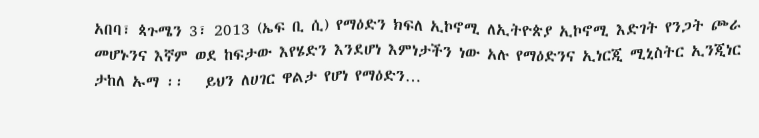አበባ፣ ጳጉሜን 3፣ 2013 (ኤፍ ቢ ሲ) የማዕድን ክፍለ ኢኮኖሚ ለኢትዮጵያ ኢኮኖሚ እድገት የንጋት ጮራ መሆኑንና እኛም ወደ ከፍታው እየሄድን እንደሆነ እምነታችን ነው አሉ የማዕድንና ኢነርጂ ሚኒስትር ኢንጂነር ታከለ ኡማ ፡፡   ይህን ለሀገር ዋልታ የሆነ የማዕድን…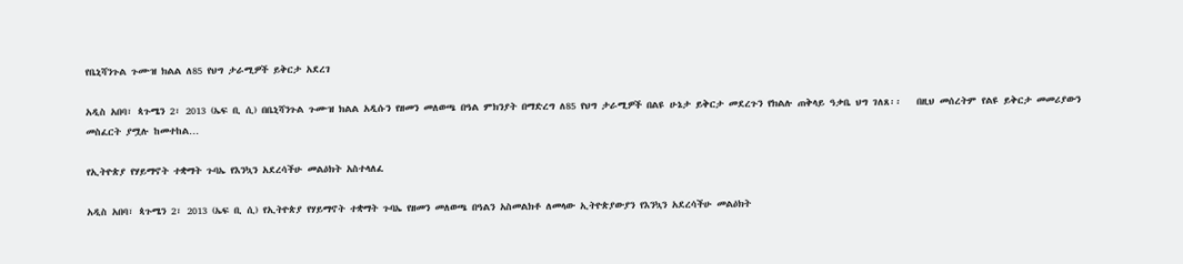የቤኒሻንጉል ጉሙዝ ክልል ለ85 የህግ ታራሚዎች ይቅርታ አደረገ

አዲስ አበባ፣ ጳጉሜን 2፣ 2013 (ኤፍ ቢ ሲ) በቤኒሻንጉል ጉሙዝ ክልል አዲሱን የዘመን መለወጫ በዓል ምክንያት በማድረግ ለ85 የህግ ታራሚዎች በልዩ ሁኔታ ይቅርታ መደረጉን የክልሉ ጠቅላይ ዓቃቤ ህግ ገለጸ፡፡   በዚህ መሰረትም የልዩ ይቅርታ መመሪያውን መስፈርት ያሟሉ ከመተከል…

የኢትዮጵያ የሃይማኖት ተቋማት ጉባኤ የእንኳን አደረሳችሁ መልዕክት አስተላለፈ

አዲስ አበባ፣ ጳጉሜን 2፣ 2013 (ኤፍ ቢ ሲ) የኢትዮጵያ የሃይማኖት ተቋማት ጉባኤ የዘመን መለወጫ በዓልን አስመልክቶ ለመላው ኢትዮጵያውያን የእንኳን አደረሳችሁ መልዕክት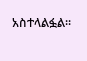አስተላልፏል፡፡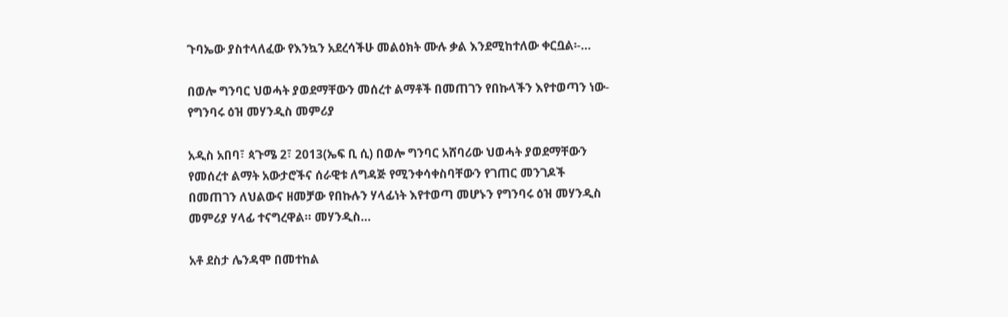ጉባኤው ያስተላለፈው የእንኳን አደረሳችሁ መልዕክት ሙሉ ቃል እንደሚከተለው ቀርቧል፡-…

በወሎ ግንባር ህወሓት ያወደማቸውን መሰረተ ልማቶች በመጠገን የበኩላችን እየተወጣን ነው-የግንባሩ ዕዝ መሃንዲስ መምሪያ

አዲስ አበባ፣ ጳጉሜ 2፣ 2013(ኤፍ ቢ ሲ) በወሎ ግንባር አሸባሪው ህወሓት ያወደማቸውን የመሰረተ ልማት አውታሮችና ሰራዊቱ ለግዳጅ የሚንቀሳቀስባቸውን የገጠር መንገዶች በመጠገን ለህልውና ዘመቻው የበኩሉን ሃላፊነት እየተወጣ መሆኑን የግንባሩ ዕዝ መሃንዲስ መምሪያ ሃላፊ ተናግረዋል። መሃንዲስ…

አቶ ደስታ ሌንዳሞ በመተከል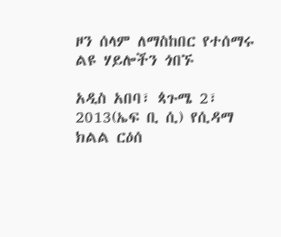ዞን ሰላም ለማስከበር የተሰማሩ ልዩ ሃይሎችን ጎበኙ

አዲስ አበባ፣ ጳጉሜ 2፣ 2013(ኤፍ ቢ ሲ) የሲዳማ ክልል ርዕሰ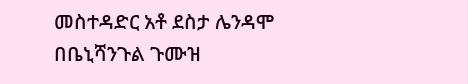መስተዳድር አቶ ደስታ ሌንዳሞ በቤኒሻንጉል ጉሙዝ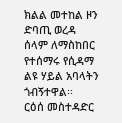ክልል መተከል ዞን ድባጢ ወረዳ ሰላም ለማስከበር የተሰማሩ የሲዳማ ልዩ ሃይል አባላትን ጎብኝተዋል፡፡   ርዕሰ መስተዳድር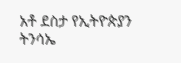አቶ ደስታ የኢትዮጵያን ትንሳኤ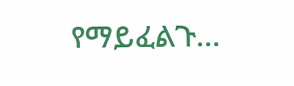የማይፈልጉ…